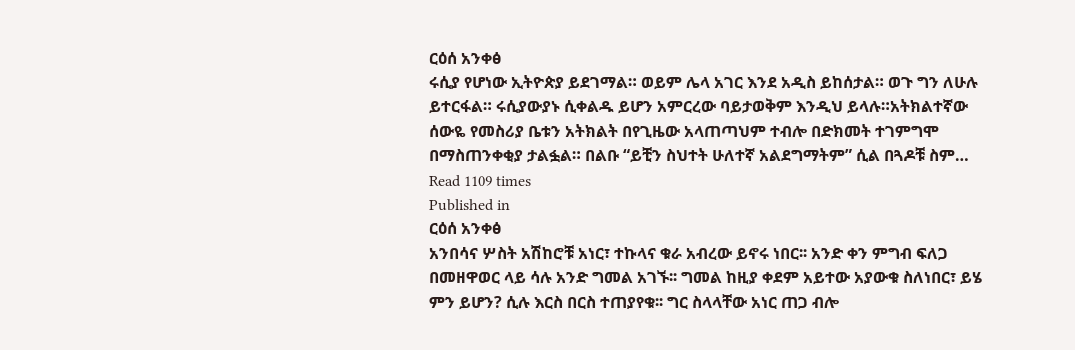ርዕሰ አንቀፅ
ሩሲያ የሆነው ኢትዮጵያ ይደገማል። ወይም ሌላ አገር እንደ አዲስ ይከሰታል። ወጉ ግን ለሁሉ ይተርፋል። ሩሲያውያኑ ሲቀልዱ ይሆን አምርረው ባይታወቅም እንዲህ ይላሉ።አትክልተኛው ሰውዬ የመስሪያ ቤቱን አትክልት በየጊዜው አላጠጣህም ተብሎ በድክመት ተገምግሞ በማስጠንቀቂያ ታልፏል። በልቡ “ይቺን ስህተት ሁለተኛ አልደግማትም” ሲል በጓዶቹ ስም…
Read 1109 times
Published in
ርዕሰ አንቀፅ
አንበሳና ሦስት አሽከሮቹ አነር፣ ተኩላና ቁራ አብረው ይኖሩ ነበር፡፡ አንድ ቀን ምግብ ፍለጋ በመዘዋወር ላይ ሳሉ አንድ ግመል አገኙ፡፡ ግመል ከዚያ ቀደም አይተው አያውቁ ስለነበር፣ ይሄ ምን ይሆን? ሲሉ እርስ በርስ ተጠያየቁ፡፡ ግር ስላላቸው አነር ጠጋ ብሎ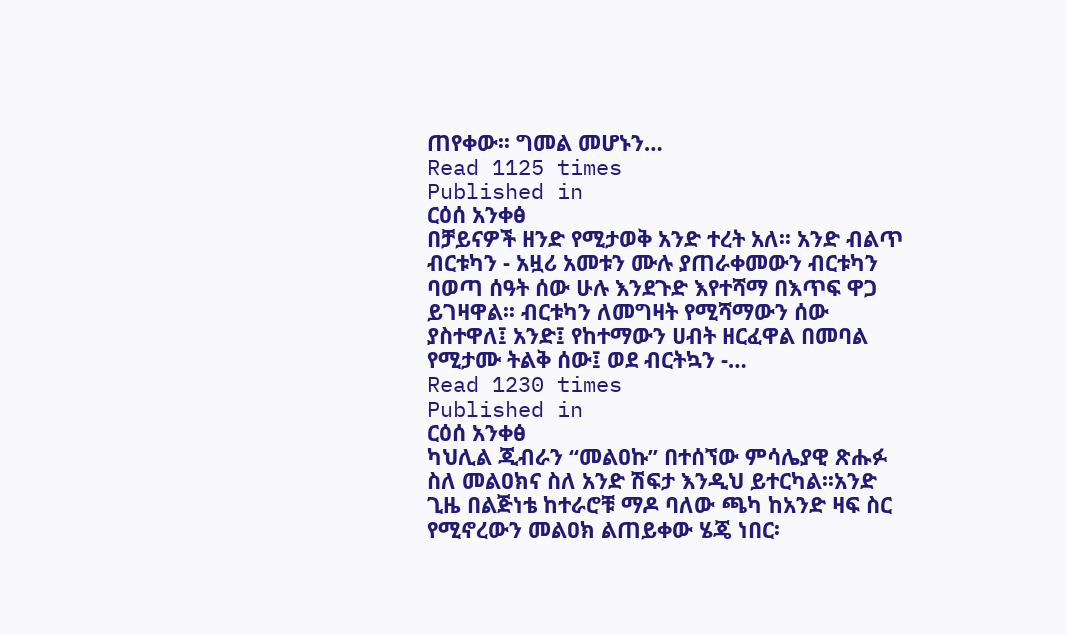ጠየቀው፡፡ ግመል መሆኑን…
Read 1125 times
Published in
ርዕሰ አንቀፅ
በቻይናዎች ዘንድ የሚታወቅ አንድ ተረት አለ፡፡ አንድ ብልጥ ብርቱካን - አዟሪ አመቱን ሙሉ ያጠራቀመውን ብርቱካን ባወጣ ሰዓት ሰው ሁሉ እንደጉድ እየተሻማ በእጥፍ ዋጋ ይገዛዋል፡፡ ብርቱካን ለመግዛት የሚሻማውን ሰው ያስተዋለ፤ አንድ፤ የከተማውን ሀብት ዘርፈዋል በመባል የሚታሙ ትልቅ ሰው፤ ወደ ብርትኳን -…
Read 1230 times
Published in
ርዕሰ አንቀፅ
ካህሊል ጂብራን “መልዐኩ” በተሰኘው ምሳሌያዊ ጽሑፉ ስለ መልዐክና ስለ አንድ ሽፍታ እንዲህ ይተርካል፡፡አንድ ጊዜ በልጅነቴ ከተራሮቹ ማዶ ባለው ጫካ ከአንድ ዛፍ ስር የሚኖረውን መልዐክ ልጠይቀው ሄጄ ነበር፡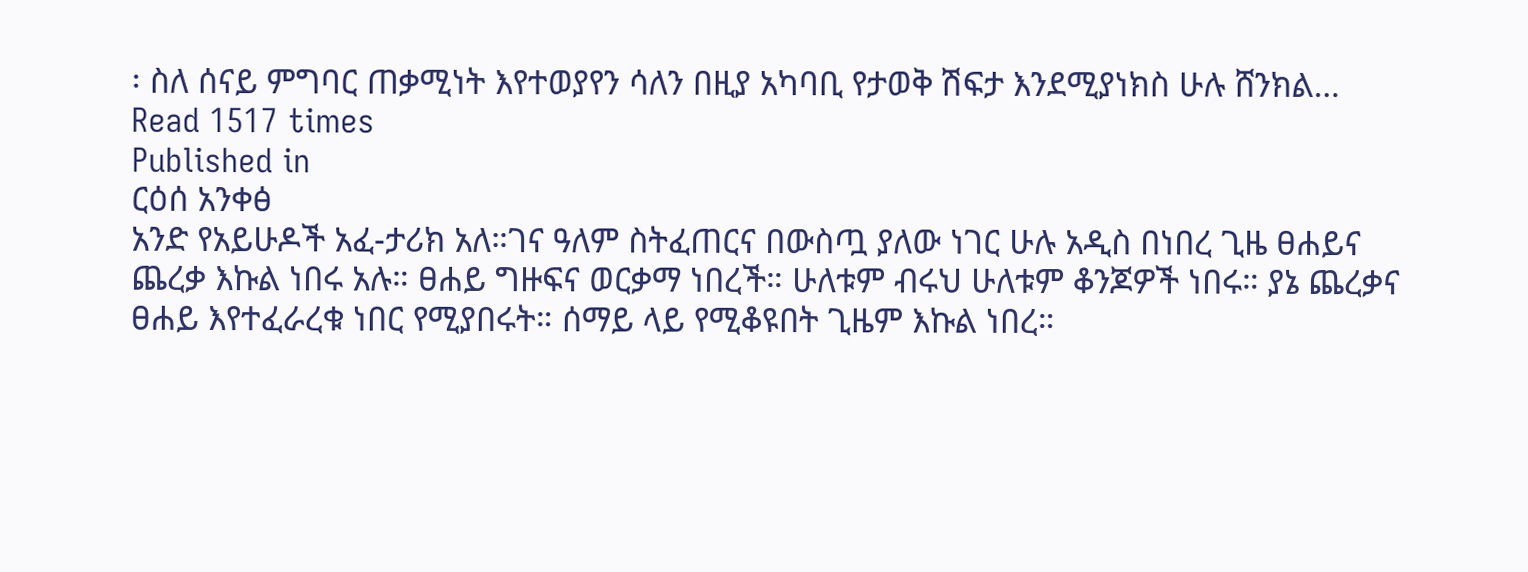፡ ስለ ሰናይ ምግባር ጠቃሚነት እየተወያየን ሳለን በዚያ አካባቢ የታወቅ ሽፍታ እንደሚያነክስ ሁሉ ሸንክል…
Read 1517 times
Published in
ርዕሰ አንቀፅ
አንድ የአይሁዶች አፈ-ታሪክ አለ።ገና ዓለም ስትፈጠርና በውስጧ ያለው ነገር ሁሉ አዲስ በነበረ ጊዜ ፀሐይና ጨረቃ እኩል ነበሩ አሉ። ፀሐይ ግዙፍና ወርቃማ ነበረች። ሁለቱም ብሩህ ሁለቱም ቆንጆዎች ነበሩ። ያኔ ጨረቃና ፀሐይ እየተፈራረቁ ነበር የሚያበሩት። ሰማይ ላይ የሚቆዩበት ጊዜም እኩል ነበረ።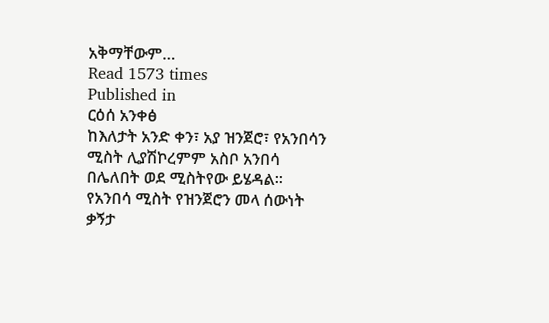አቅማቸውም…
Read 1573 times
Published in
ርዕሰ አንቀፅ
ከእለታት አንድ ቀን፣ አያ ዝንጀሮ፣ የአንበሳን ሚስት ሊያሽኮረምም አስቦ አንበሳ በሌለበት ወደ ሚስትየው ይሄዳል፡፡ የአንበሳ ሚስት የዝንጀሮን መላ ሰውነት ቃኝታ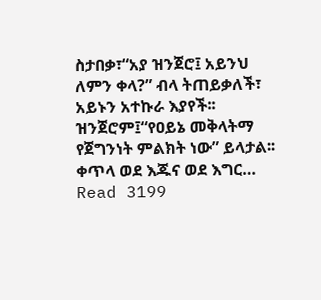ስታበቃ፣“አያ ዝንጀሮ፤ አይንህ ለምን ቀላ?” ብላ ትጠይቃለች፣ አይኑን አተኩራ እያየች፡፡ ዝንጀሮም፤“የዐይኔ መቅላትማ የጀግንነት ምልክት ነው” ይላታል፡፡ቀጥላ ወደ እጁና ወደ እግር…
Read 3199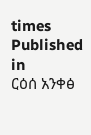times
Published in
ርዕሰ አንቀፅ